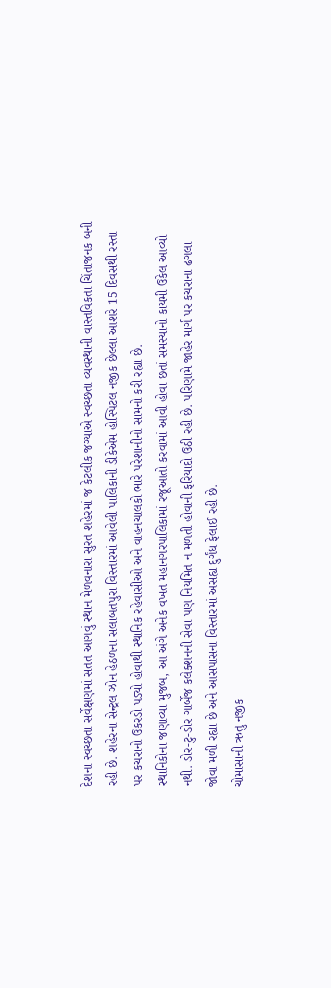દેશના સ્વચ્છતા સર્વેક્ષણમાં સતત આગવું સ્થાન મેળવનારા સુરત શહેરમાં જ કેટલીક જગ્યાએ સ્વચ્છતા વ્યવસ્થાની વાસ્તવિકતા ચિંતાજનક બની રહી છે. શહેરના સેન્ટ્રલ ઝોન હેઠળના સલાબતપુરા વિસ્તારમાં આવેલી પાલિકાની ડીકેએમ હોસ્પિટલ નજીક છેલ્લા આશરે 15 દિવસથી રસ્તા પર કચરાનો ઉકરડો પડ્યો હોવાથી સ્થાનિક રહેવાસીઓ અને વાહનચાલકો ભારે પરેશાનીનો સામનો કરી રહ્યા છે.
સ્થાનિકોના જણાવ્યા મુજબ, આ અંગે અનેક વખત મહાનગરપાલિકામાં રજૂઆતો કરવામાં આવી હોવા છતાં સમસ્યાનો કાયમી ઉકેલ આવ્યો નથી. ડોર-ટુ-ડોર ગાર્બેજ કલેક્શનની સેવા પણ નિયમિત ન મળતી હોવાની ફરિયાદો ઉઠી રહી છે. પરિણામે જાહેર માર્ગ પર કચરાના ઢગલા જોવા મળી રહ્યા છે અને આસપાસના વિસ્તારમાં અસહ્ય દુર્ગંધ ફેલાઈ રહી છે.
ચોમાસાની ઋતુ નજીક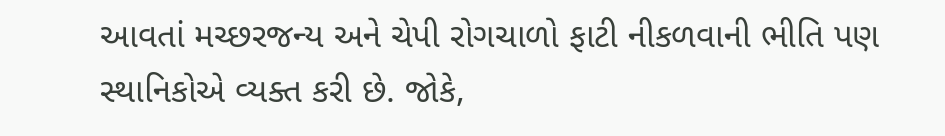આવતાં મચ્છરજન્ય અને ચેપી રોગચાળો ફાટી નીકળવાની ભીતિ પણ સ્થાનિકોએ વ્યક્ત કરી છે. જોકે,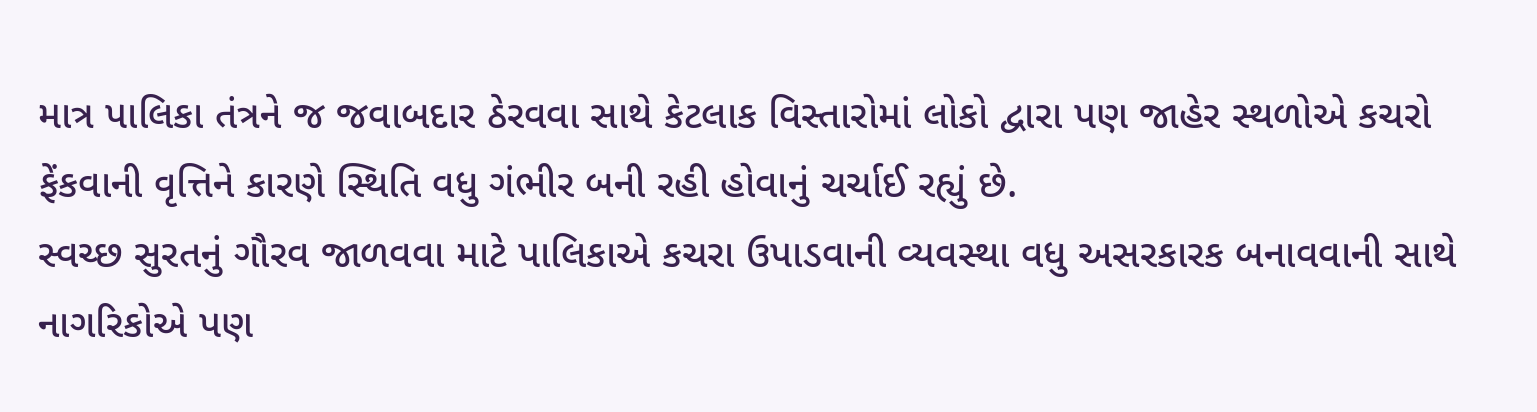માત્ર પાલિકા તંત્રને જ જવાબદાર ઠેરવવા સાથે કેટલાક વિસ્તારોમાં લોકો દ્વારા પણ જાહેર સ્થળોએ કચરો ફેંકવાની વૃત્તિને કારણે સ્થિતિ વધુ ગંભીર બની રહી હોવાનું ચર્ચાઈ રહ્યું છે.
સ્વચ્છ સુરતનું ગૌરવ જાળવવા માટે પાલિકાએ કચરા ઉપાડવાની વ્યવસ્થા વધુ અસરકારક બનાવવાની સાથે નાગરિકોએ પણ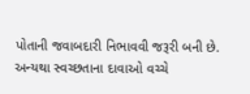પોતાની જવાબદારી નિભાવવી જરૂરી બની છે. અન્યથા સ્વચ્છતાના દાવાઓ વચ્ચે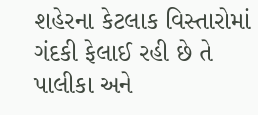શહેરના કેટલાક વિસ્તારોમાં ગંદકી ફેલાઈ રહી છે તે પાલીકા અને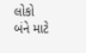લોકો બંને માટે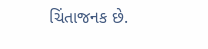ચિંતાજનક છે.